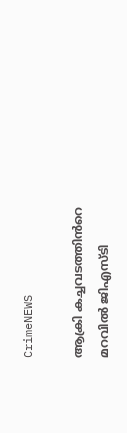CrimeNEWS

ആക്രി കച്ചവടത്തിൻറെ മറവിൽ ജിഎസ്‍ടി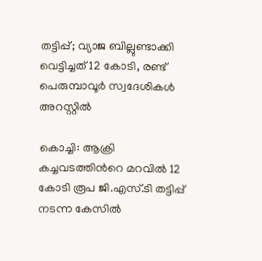തട്ടിപ്പ്; വ്യാജ ബില്ലുണ്ടാക്കി വെട്ടിച്ചത് 12 കോടി, രണ്ട് പെരുമ്പാവൂർ സ്വദേശികൾ അറസ്റ്റിൽ

കൊച്ചി: ആക്രി കച്ചവടത്തിൻറെ മറവിൽ 12 കോടി രൂപ ജി.എസ്‍.ടി തട്ടിപ്പ് നടന്ന കേസിൽ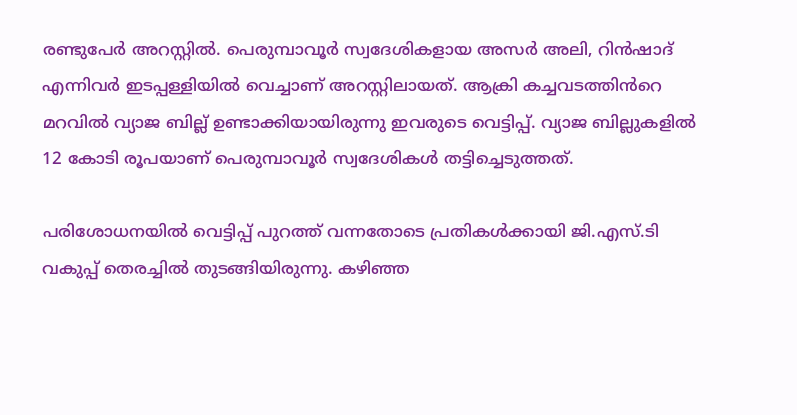രണ്ടുപേർ അറസ്റ്റിൽ. പെരുമ്പാവൂർ സ്വദേശികളായ അസർ അലി, റിൻഷാദ് എന്നിവർ ഇടപ്പള്ളിയിൽ വെച്ചാണ് അറസ്റ്റിലായത്. ആക്രി കച്ചവടത്തിൻറെ മറവിൽ വ്യാജ ബില്ല് ഉണ്ടാക്കിയായിരുന്നു ഇവരുടെ വെട്ടിപ്പ്. വ്യാജ ബില്ലുകളിൽ 12 കോടി രൂപയാണ് പെരുമ്പാവൂർ സ്വദേശികൾ തട്ടിച്ചെടുത്തത്.

പരിശോധനയിൽ വെട്ടിപ്പ് പുറത്ത് വന്നതോടെ പ്രതികൾക്കായി ജി.എസ്.ടി വകുപ്പ് തെരച്ചിൽ തുടങ്ങിയിരുന്നു. കഴിഞ്ഞ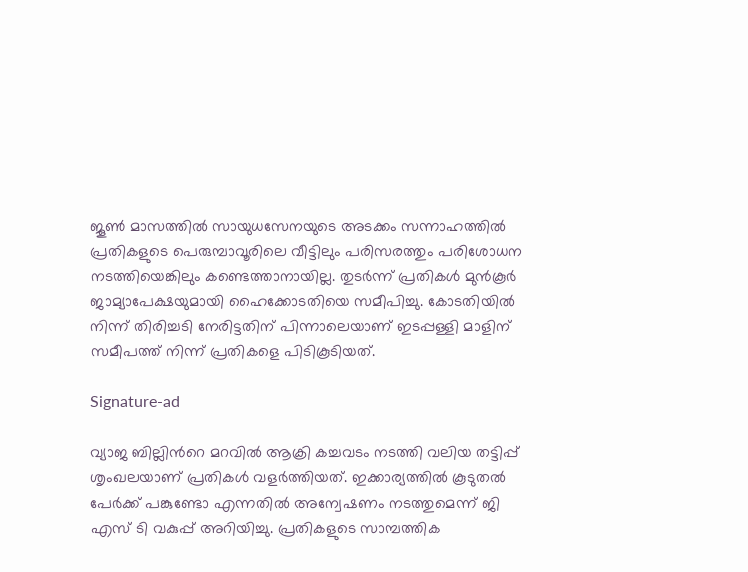ജൂൺ മാസത്തിൽ സായുധസേനയുടെ അടക്കം സന്നാഹത്തിൽ പ്രതികളുടെ പെരുമ്പാവൂരിലെ വീട്ടിലും പരിസരത്തും പരിശോധന നടത്തിയെങ്കിലും കണ്ടെത്താനായില്ല. തുടർന്ന് പ്രതികൾ മുൻകൂർ ജാമ്യാപേക്ഷയുമായി ഹൈക്കോടതിയെ സമീപിച്ചു. കോടതിയിൽ നിന്ന് തിരിച്ചടി നേരിട്ടതിന് പിന്നാലെയാണ് ഇടപ്പള്ളി മാളിന് സമീപത്ത് നിന്ന് പ്രതികളെ പിടികൂടിയത്.

Signature-ad

വ്യാജ ബില്ലിൻറെ മറവിൽ ആക്രി കച്ചവടം നടത്തി വലിയ തട്ടിപ്പ് ശൃംഖലയാണ് പ്രതികൾ വളർത്തിയത്. ഇക്കാര്യത്തിൽ കൂടുതൽ പേർക്ക് പങ്കുണ്ടോ എന്നതിൽ അന്വേഷണം നടത്തുമെന്ന് ജി എസ്‍ ടി വകുപ്പ് അറിയിച്ചു. പ്രതികളുടെ സാമ്പത്തിക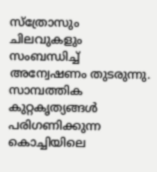സ്ത്രോസും ചിലവുകളും സംബന്ധിച്ച് അന്വേഷണം തുടരുന്നു. സാമ്പത്തിക കുറ്റകൃത്യങ്ങൾ പരിഗണിക്കുന്ന കൊച്ചിയിലെ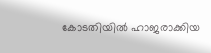കോടതിയിൽ ഹാജരാക്കിയ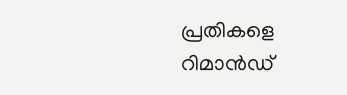പ്രതികളെ റിമാൻഡ്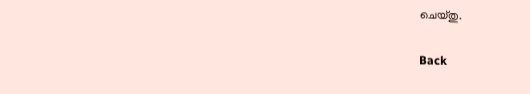ചെയ്തു.

Back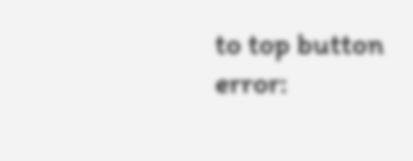to top button
error: